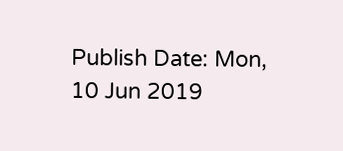Publish Date: Mon, 10 Jun 2019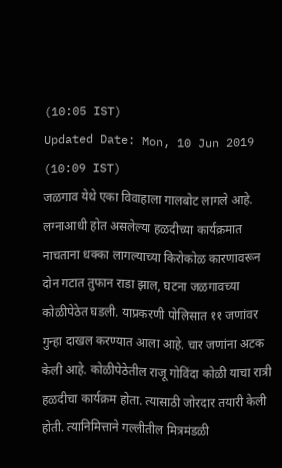(10:05 IST)
Updated Date: Mon, 10 Jun 2019 (10:09 IST)
जळगाव येथे एका विवाहाला गालबोट लागले आहे. लग्नाआधी होत असलेल्या हळदीच्या कार्यक्रमात नाचताना धक्का लागल्याच्या किरोकोळ कारणावरून दोन गटात तुफान राडा झाल, घटना जळगावच्या कोळीपेठेत घडली. याप्रकरणी पोलिसात ११ जणांवर गुन्हा दाखल करण्यात आला आहे. चार जणांना अटक केली आहे. कोळीपेठेतील राजू गोविंदा कोळी याचा रात्री हळदीचा कार्यक्रम होता. त्यासाठी जोरदार तयारी केली होती. त्यानिमित्ताने गल्लीतील मित्रमंडळी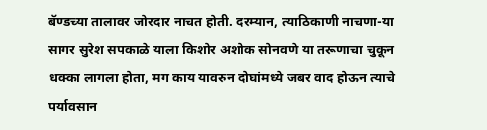बॅण्डच्या तालावर जोरदार नाचत होती. दरम्यान, त्याठिकाणी नाचणा-या सागर सुरेश सपकाळे याला किशोर अशोक सोनवणे या तरूणाचा चुकून धक्का लागला होता, मग काय यावरुन दोघांमध्ये जबर वाद होऊन त्याचे पर्यावसान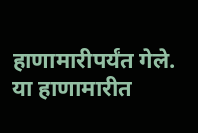हाणामारीपर्यंत गेले. या हाणामारीत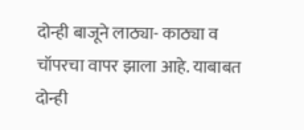दोन्ही बाजूने लाठ्या- काठ्या व चॉपरचा वापर झाला आहे. याबाबत दोन्ही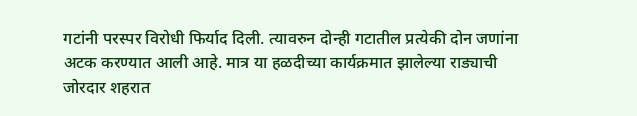गटांनी परस्पर विरोधी फिर्याद दिली. त्यावरुन दोन्ही गटातील प्रत्येकी दोन जणांना अटक करण्यात आली आहे. मात्र या हळदीच्या कार्यक्रमात झालेल्या राड्याची जोरदार शहरात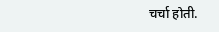चर्चा होती.